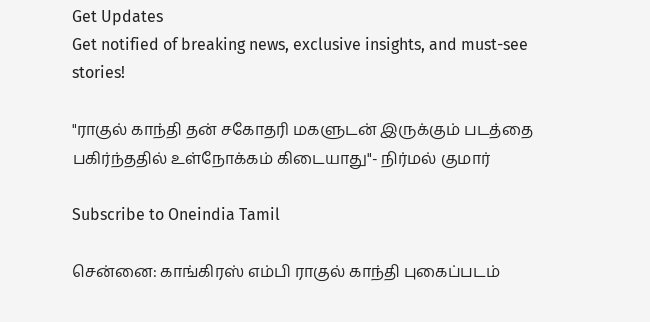Get Updates
Get notified of breaking news, exclusive insights, and must-see stories!

"ராகுல் காந்தி தன் சகோதரி மகளுடன் இருக்கும் படத்தை பகிர்ந்ததில் உள்நோக்கம் கிடையாது"- நிர்மல் குமார்

Subscribe to Oneindia Tamil

சென்னை: காங்கிரஸ் எம்பி ராகுல் காந்தி புகைப்படம்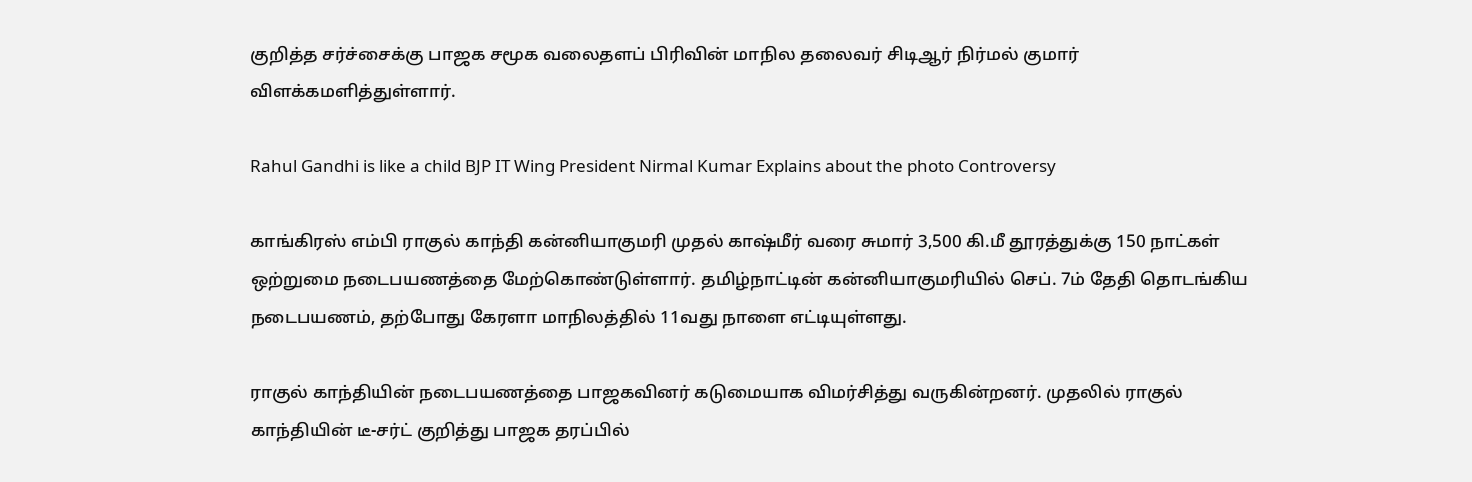குறித்த சர்ச்சைக்கு பாஜக சமூக வலைதளப் பிரிவின் மாநில தலைவர் சிடிஆர் நிர்மல் குமார் விளக்கமளித்துள்ளார்.

Rahul Gandhi is like a child BJP IT Wing President Nirmal Kumar Explains about the photo Controversy

காங்கிரஸ் எம்பி ராகுல் காந்தி கன்னியாகுமரி முதல் காஷ்மீர் வரை சுமார் 3,500 கி.மீ தூரத்துக்கு 150 நாட்கள் ஒற்றுமை நடைபயணத்தை மேற்கொண்டுள்ளார். தமிழ்நாட்டின் கன்னியாகுமரியில் செப். 7ம் தேதி தொடங்கிய நடைபயணம், தற்போது கேரளா மாநிலத்தில் 11வது நாளை எட்டியுள்ளது.

ராகுல் காந்தியின் நடைபயணத்தை பாஜகவினர் கடுமையாக விமர்சித்து வருகின்றனர். முதலில் ராகுல் காந்தியின் டீ-சர்ட் குறித்து பாஜக தரப்பில்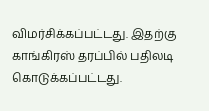விமர்சிக்கப்பட்டது. இதற்கு காங்கிரஸ் தரப்பில் பதிலடி கொடுக்கப்பட்டது.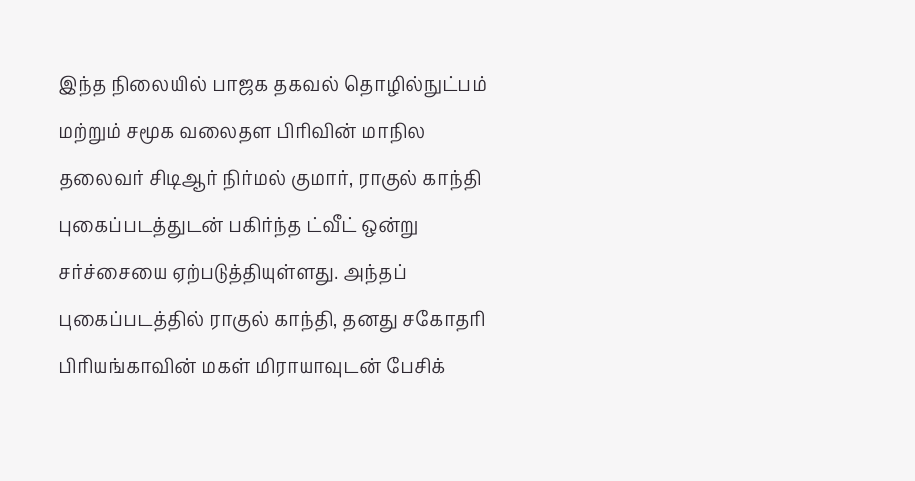இந்த நிலையில் பாஜக தகவல் தொழில்நுட்பம் மற்றும் சமூக வலைதள பிரிவின் மாநில தலைவர் சிடிஆர் நிர்மல் குமார், ராகுல் காந்தி புகைப்படத்துடன் பகிர்ந்த ட்வீட் ஒன்று சர்ச்சையை ஏற்படுத்தியுள்ளது. அந்தப் புகைப்படத்தில் ராகுல் காந்தி, தனது சகோதரி பிரியங்காவின் மகள் மிராயாவுடன் பேசிக்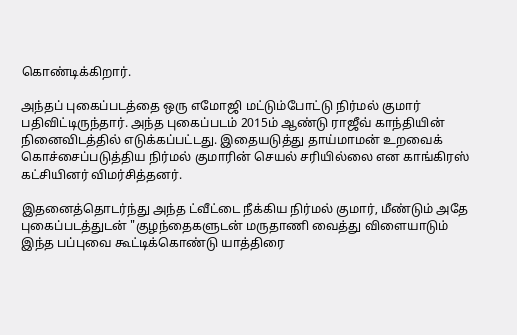கொண்டிக்கிறார்.

அந்தப் புகைப்படத்தை ஒரு எமோஜி மட்டும்போட்டு நிர்மல் குமார் பதிவிட்டிருந்தார். அந்த புகைப்படம் 2015ம் ஆண்டு ராஜீவ் காந்தியின் நினைவிடத்தில் எடுக்கப்பட்டது. இதையடுத்து தாய்மாமன் உறவைக் கொச்சைப்படுத்திய நிர்மல் குமாரின் செயல் சரியில்லை என காங்கிரஸ் கட்சியினர் விமர்சித்தனர்.

இதனைத்தொடர்ந்து அந்த ட்வீட்டை நீக்கிய நிர்மல் குமார், மீண்டும் அதே புகைப்படத்துடன் "குழந்தைகளுடன் மருதாணி வைத்து விளையாடும் இந்த பப்புவை கூட்டிக்கொண்டு யாத்திரை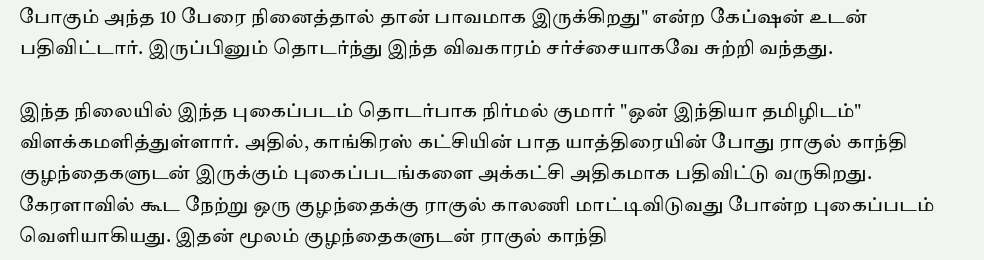போகும் அந்த 10 பேரை நினைத்தால் தான் பாவமாக இருக்கிறது" என்ற கேப்ஷன் உடன் பதிவிட்டார். இருப்பினும் தொடர்ந்து இந்த விவகாரம் சர்ச்சையாகவே சுற்றி வந்தது.

இந்த நிலையில் இந்த புகைப்படம் தொடர்பாக நிர்மல் குமார் "ஒன் இந்தியா தமிழிடம்" விளக்கமளித்துள்ளார். அதில், காங்கிரஸ் கட்சியின் பாத யாத்திரையின் போது ராகுல் காந்தி குழந்தைகளுடன் இருக்கும் புகைப்படங்களை அக்கட்சி அதிகமாக பதிவிட்டு வருகிறது. கேரளாவில் கூட நேற்று ஒரு குழந்தைக்கு ராகுல் காலணி மாட்டிவிடுவது போன்ற புகைப்படம் வெளியாகியது. இதன் மூலம் குழந்தைகளுடன் ராகுல் காந்தி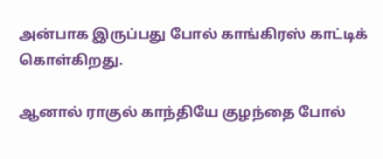அன்பாக இருப்பது போல் காங்கிரஸ் காட்டிக் கொள்கிறது.

ஆனால் ராகுல் காந்தியே குழந்தை போல்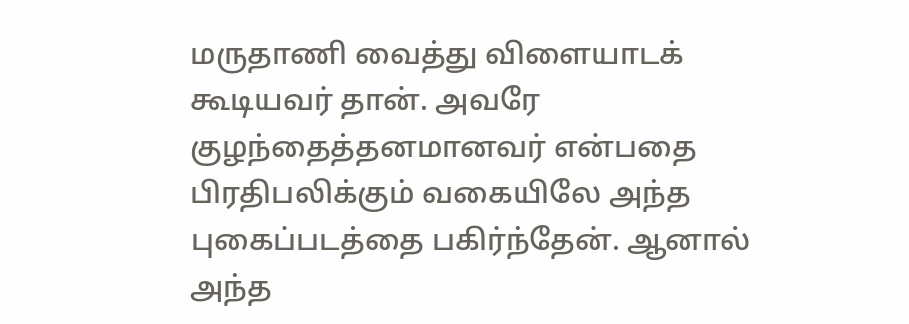மருதாணி வைத்து விளையாடக் கூடியவர் தான். அவரே குழந்தைத்தனமானவர் என்பதை பிரதிபலிக்கும் வகையிலே அந்த புகைப்படத்தை பகிர்ந்தேன். ஆனால் அந்த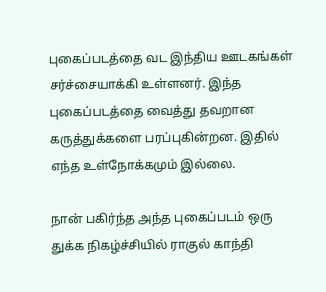புகைப்படத்தை வட இந்திய ஊடகங்கள் சர்ச்சையாக்கி உள்ளனர். இந்த புகைப்படத்தை வைத்து தவறான கருத்துக்களை பரப்புகின்றன. இதில் எந்த உள்நோக்கமும் இல்லை.

நான் பகிர்ந்த அந்த புகைப்படம் ஒரு துக்க நிகழ்ச்சியில் ராகுல் காந்தி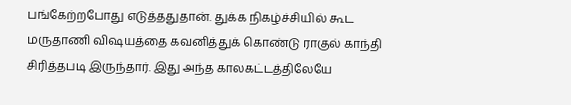பங்கேற்றபோது எடுத்ததுதான். துக்க நிகழ்ச்சியில் கூட மருதாணி விஷயத்தை கவனித்துக் கொண்டு ராகுல் காந்தி சிரித்தபடி இருந்தார். இது அந்த காலகட்டத்திலேயே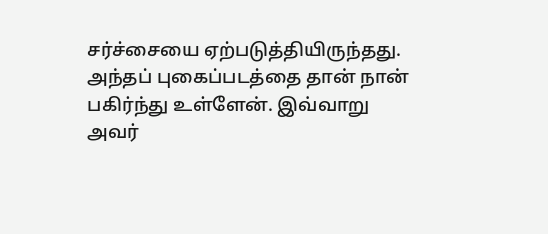சர்ச்சையை ஏற்படுத்தியிருந்தது. அந்தப் புகைப்படத்தை தான் நான் பகிர்ந்து உள்ளேன். இவ்வாறு அவர்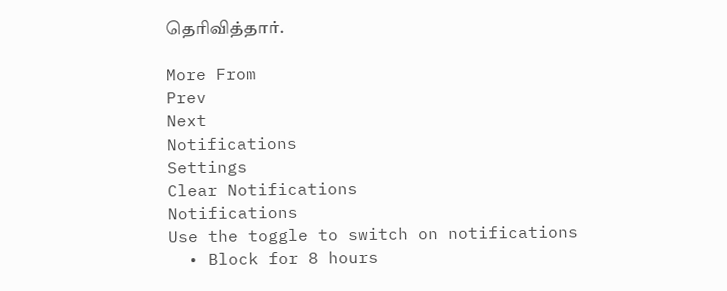தெரிவித்தார்.

More From
Prev
Next
Notifications
Settings
Clear Notifications
Notifications
Use the toggle to switch on notifications
  • Block for 8 hours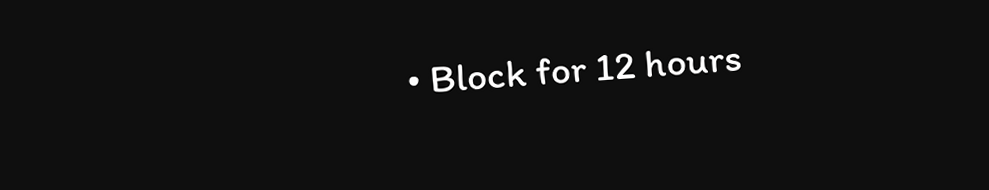• Block for 12 hours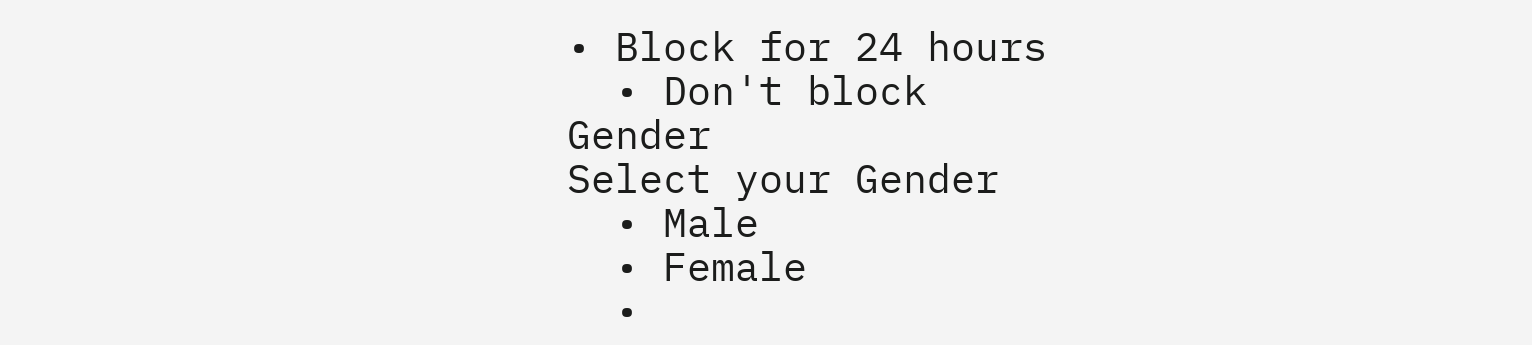• Block for 24 hours
  • Don't block
Gender
Select your Gender
  • Male
  • Female
  •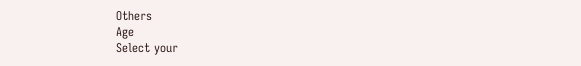Others
Age
Select your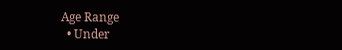Age Range
  • Under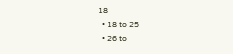18
  • 18 to 25
  • 26 to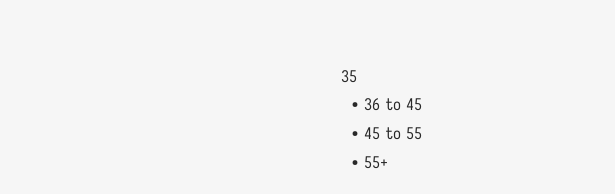35
  • 36 to 45
  • 45 to 55
  • 55+